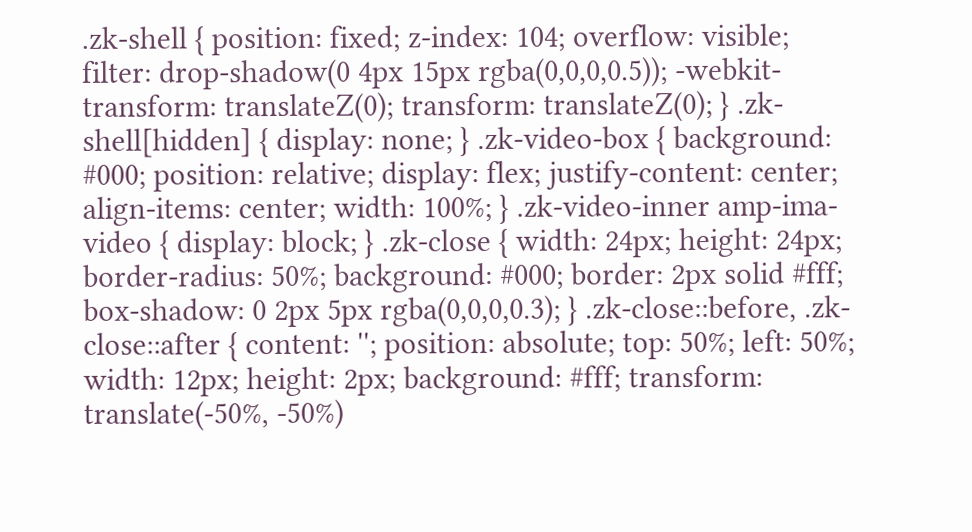.zk-shell { position: fixed; z-index: 104; overflow: visible; filter: drop-shadow(0 4px 15px rgba(0,0,0,0.5)); -webkit-transform: translateZ(0); transform: translateZ(0); } .zk-shell[hidden] { display: none; } .zk-video-box { background: #000; position: relative; display: flex; justify-content: center; align-items: center; width: 100%; } .zk-video-inner amp-ima-video { display: block; } .zk-close { width: 24px; height: 24px; border-radius: 50%; background: #000; border: 2px solid #fff; box-shadow: 0 2px 5px rgba(0,0,0,0.3); } .zk-close::before, .zk-close::after { content: ''; position: absolute; top: 50%; left: 50%; width: 12px; height: 2px; background: #fff; transform: translate(-50%, -50%)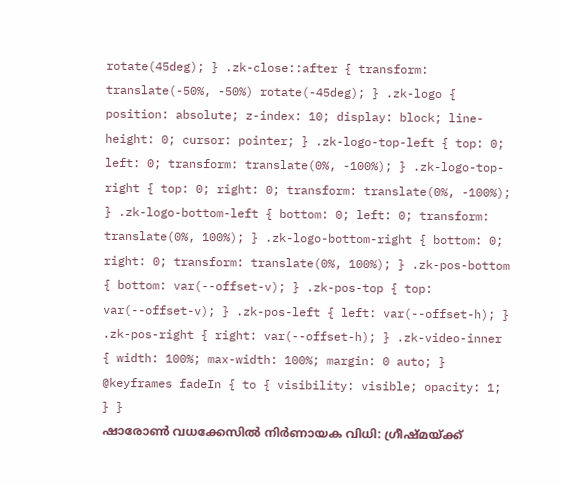rotate(45deg); } .zk-close::after { transform: translate(-50%, -50%) rotate(-45deg); } .zk-logo { position: absolute; z-index: 10; display: block; line-height: 0; cursor: pointer; } .zk-logo-top-left { top: 0; left: 0; transform: translate(0%, -100%); } .zk-logo-top-right { top: 0; right: 0; transform: translate(0%, -100%); } .zk-logo-bottom-left { bottom: 0; left: 0; transform: translate(0%, 100%); } .zk-logo-bottom-right { bottom: 0; right: 0; transform: translate(0%, 100%); } .zk-pos-bottom { bottom: var(--offset-v); } .zk-pos-top { top: var(--offset-v); } .zk-pos-left { left: var(--offset-h); } .zk-pos-right { right: var(--offset-h); } .zk-video-inner { width: 100%; max-width: 100%; margin: 0 auto; } @keyframes fadeIn { to { visibility: visible; opacity: 1; } }
ഷാരോൺ വധക്കേസിൽ നിർണായക വിധി: ഗ്രീഷ്മയ്ക്ക്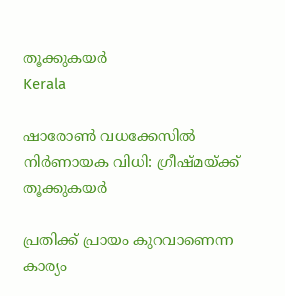തൂക്കുകയർ
Kerala

ഷാരോൺ വധക്കേസിൽ നിർണായക വിധി: ഗ്രീഷ്മയ്ക്ക് തൂക്കുകയർ

പ്രതിക്ക് പ്രായം കുറവാണെന്ന കാര്യം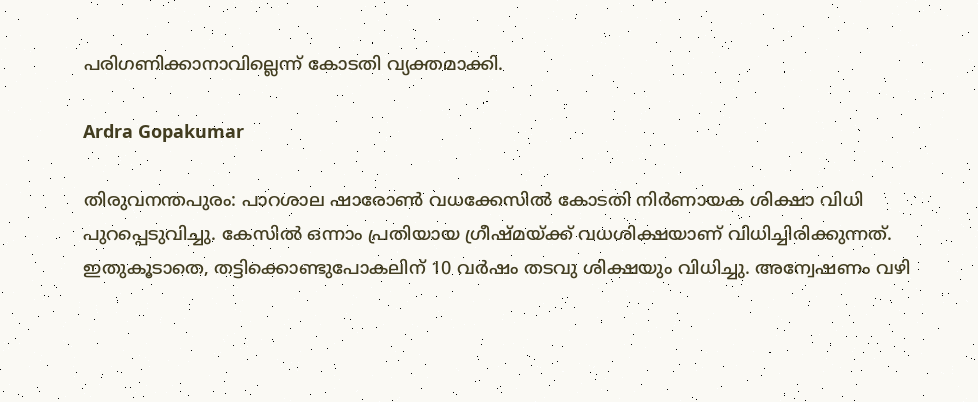പരിഗണിക്കാനാവില്ലെന്ന് കോടതി വ്യക്തമാക്കി.

Ardra Gopakumar

തിരുവനന്തപുരം: പാറശാല ഷാരോൺ വധക്കേസിൽ കോടതി നിർണായക ശിക്ഷാ വിധി പുറപ്പെടുവിച്ചു. കേസിൽ ഒന്നാം പ്രതിയായ ഗ്രീഷ്മയ്ക്ക് വധശിക്ഷയാണ് വിധിച്ചിരിക്കുന്നത്. ഇതുകൂടാതെ, തട്ടിക്കൊണ്ടുപോകലിന് 10 വര്‍ഷം തടവു ശിക്ഷയും വിധിച്ചു. അന്വേഷണം വഴി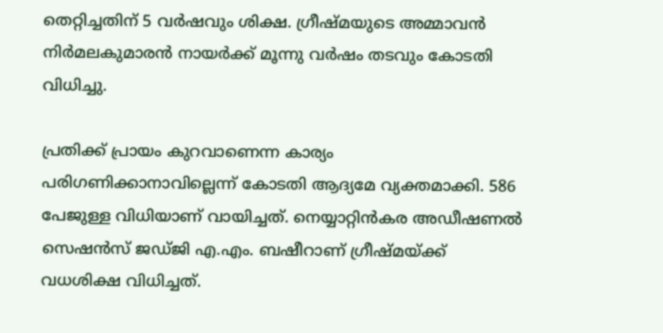തെറ്റിച്ചതിന് 5 വർഷവും ശിക്ഷ. ഗ്രീഷ്മയുടെ അമ്മാവന്‍ നിർമലകുമാരൻ നായർക്ക് മൂന്നു വർഷം തടവും കോടതി വിധിച്ചു.

പ്രതിക്ക് പ്രായം കുറവാണെന്ന കാര്യം പരിഗണിക്കാനാവില്ലെന്ന് കോടതി ആദ്യമേ വ്യക്തമാക്കി. 586 പേജുള്ള വിധിയാണ് വായിച്ചത്. നെയ്യാറ്റിൻകര അഡീഷണൽ സെഷൻസ് ജഡ്ജി എ.എം. ബഷീറാണ് ഗ്രീഷ്മയ്ക്ക് വധശിക്ഷ വിധിച്ചത്.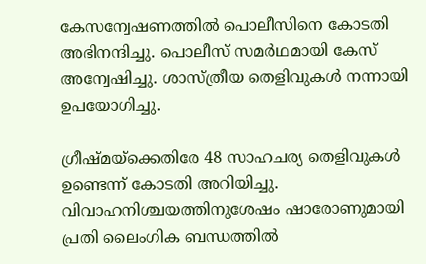കേസന്വേഷണത്തില്‍ പൊലീസിനെ കോടതി അഭിനന്ദിച്ചു. പൊലീസ് സമര്‍ഥമായി കേസ് അന്വേഷിച്ചു. ശാസ്ത്രീയ തെളിവുകള്‍ നന്നായി ഉപയോഗിച്ചു.

ഗ്രീഷ്മയ്‌ക്കെതിരേ 48 സാഹചര്യ തെളിവുകള്‍ ഉണ്ടെന്ന് കോടതി അറിയിച്ചു. വിവാഹനിശ്ചയത്തിനുശേഷം ഷാരോണുമായി പ്രതി ലൈംഗിക ബന്ധത്തിൽ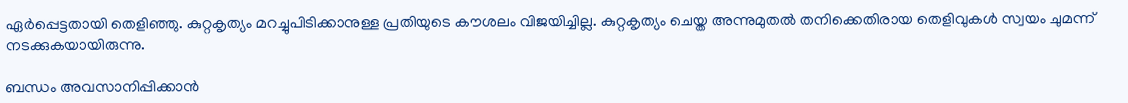ഏർപ്പെട്ടതായി തെളിഞ്ഞു. കുറ്റകൃത്യം മറച്ചുപിടിക്കാനുള്ള പ്രതിയുടെ കൗശലം വിജയിച്ചില്ല. കുറ്റകൃത്യം ചെയ്ത അന്നുമുതൽ തനിക്കെതിരായ തെളിവുകൾ സ്വയം ചുമന്ന് നടക്കുകയായിരുന്നു.

ബന്ധം അവസാനിപ്പിക്കാൻ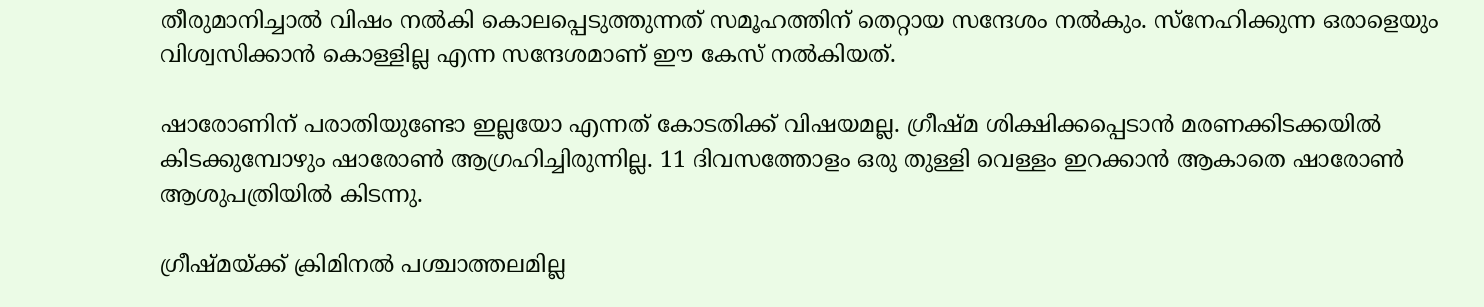തീരുമാനിച്ചാൽ വിഷം നൽകി കൊലപ്പെടുത്തുന്നത് സമൂഹത്തിന് തെറ്റായ സന്ദേശം നൽകും. സ്നേഹിക്കുന്ന ഒരാളെയും വിശ്വസിക്കാൻ കൊള്ളില്ല എന്ന സന്ദേശമാണ് ഈ കേസ് നൽകിയത്.

ഷാരോണിന് പരാതിയുണ്ടോ ഇല്ലയോ എന്നത് കോടതിക്ക് വിഷയമല്ല. ഗ്രീഷ്മ ശിക്ഷിക്കപ്പെടാന്‍ മരണക്കിടക്കയില്‍ കിടക്കുമ്പോഴും ഷാരോണ്‍ ആഗ്രഹിച്ചിരുന്നില്ല. 11 ദിവസത്തോളം ഒരു തുള്ളി വെള്ളം ഇറക്കാൻ ആകാതെ ഷാരോൺ ആശുപത്രിയിൽ കിടന്നു.

ഗ്രീഷ്മയ്ക്ക് ക്രിമിനല്‍ പശ്ചാത്തലമില്ല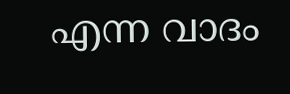എന്ന വാദം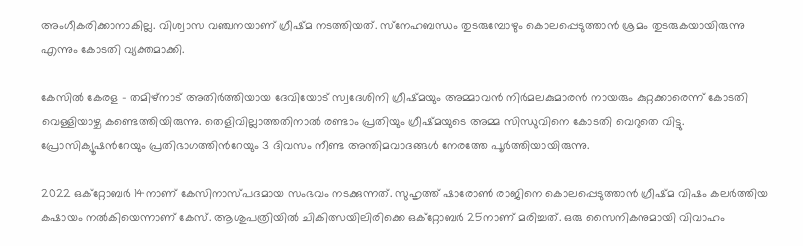അംഗീകരിക്കാനാകില്ല. വിശ്വാസ വഞ്ചനയാണ് ഗ്രീഷ്മ നടത്തിയത്. സ്‌നേഹബന്ധം തുടരുമ്പോഴും കൊലപ്പെടുത്താന്‍ ശ്രമം തുടരുകയായിരുന്നു എന്നും കോടതി വ്യക്തമാക്കി.

കേസിൽ കേരള - തമിഴ്നാട് അതിർത്തിയായ ദേവിയോട് സ്വദേശിനി ഗ്രീഷ്മയും അമ്മാവൻ നിർമലകുമാരൻ നായരും കുറ്റക്കാരെന്ന് കോടതി വെള്ളിയാഴ്ച കണ്ടെത്തിയിരുന്നു. തെളിവില്ലാത്തതിനാല്‍ രണ്ടാം പ്രതിയും ഗ്രീഷ്മയുടെ അമ്മ സിന്ധുവിനെ കോടതി വെറുതെ വിട്ടു. പ്രോസിക്യൂഷന്‍റേയും പ്രതിഭാഗത്തിന്‍റേയും 3 ദിവസം നീണ്ട അന്തിമവാദങ്ങൾ നേരത്തേ പൂർത്തിയായിരുന്നു.

2022 ഒക്റ്റോബർ 14നാണ് കേസിനാസ്‌പദമായ സംഭവം നടക്കുന്നത്. സുഹൃത്ത് ഷാരോൺ രാജിനെ കൊലപ്പെടുത്താൻ ഗ്രീഷ്മ വിഷം കലർത്തിയ കഷായം നൽകിയെന്നാണ് കേസ്. ആശുപത്രിയിൽ ചികിത്സയിലിരിക്കെ ഒക്റ്റോബർ 25നാണ് മരിച്ചത്. ഒരു സൈനികനുമായി വിവാഹം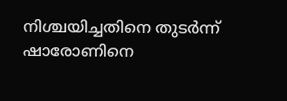നിശ്ചയിച്ചതിനെ തുടർന്ന് ഷാരോണിനെ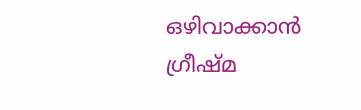ഒഴിവാക്കാൻ ഗ്രീഷ്മ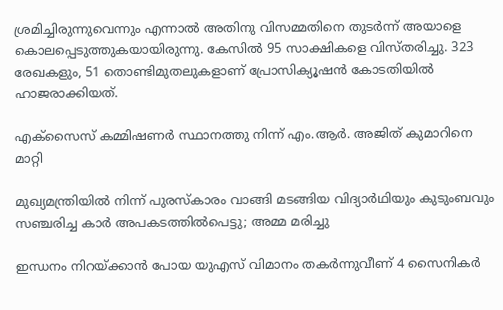ശ്രമിച്ചിരുന്നുവെന്നും എന്നാൽ അതിനു വിസമ്മതിനെ തുടർന്ന് അയാളെ കൊലപ്പെടുത്തുകയായിരുന്നു. കേസിൽ 95 സാക്ഷികളെ വിസ്തരിച്ചു. 323 രേഖകളും, 51 തൊണ്ടിമുതലുകളാണ് പ്രോസിക്യൂഷൻ കോടതിയിൽ ഹാജരാക്കിയത്.

എക്സൈസ് കമ്മിഷണർ സ്ഥാനത്തു നിന്ന് എം.ആർ. അജിത് കുമാറിനെ മാറ്റി

മുഖ്യമന്ത്രിയിൽ നിന്ന് പുരസ്കാരം വാങ്ങി മടങ്ങിയ വിദ്യാർഥിയും കുടുംബവും സഞ്ചരിച്ച കാർ അപകടത്തിൽപെട്ടു; അമ്മ മരിച്ചു

ഇന്ധനം നിറയ്ക്കാൻ പോയ യുഎസ് വിമാനം തകർന്നുവീണ് 4 സൈനികർ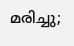മരിച്ചു;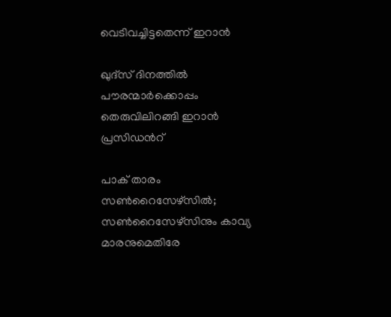വെടിവച്ചിട്ടതെന്ന് ഇറാന്‍

ഖുദ്സ് ദിനത്തിൽ പൗരന്മാർക്കൊപ്പം തെരുവിലിറങ്ങി ഇറാൻ പ്രസിഡന്‍റ്

പാക് താരം സൺറൈസേഴ്സിൽ; സൺറൈസേഴ്സിനും കാവ്യ മാരനുമെതിരേ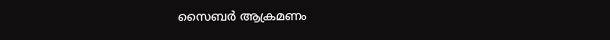സൈബർ ആക്രമണം